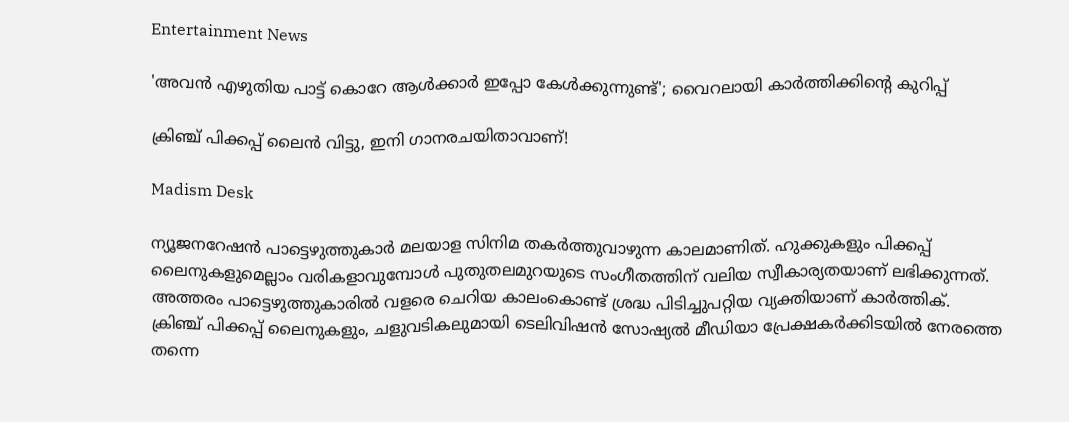Entertainment News

'അവൻ എഴുതിയ പാട്ട് കൊറേ ആൾക്കാർ ഇപ്പോ കേൾക്കുന്നുണ്ട്'; വൈറലായി കാർത്തിക്കിന്റെ കുറിപ്പ്

ക്രിഞ്ച് പിക്കപ്പ് ലൈന്‍ വിട്ടു, ഇനി ഗാനരചയിതാവാണ്!

Madism Desk

ന്യൂജനറേഷൻ പാട്ടെഴുത്തുകാർ മലയാള സിനിമ തകർത്തുവാഴുന്ന കാലമാണിത്. ഹുക്കുകളും പിക്കപ്പ് ലൈനുകളുമെല്ലാം വരികളാവുമ്പോൾ പുതുതലമുറയുടെ സംഗീതത്തിന് വലിയ സ്വീകാര്യതയാണ് ലഭിക്കുന്നത്. അത്തരം പാട്ടെഴുത്തുകാരിൽ വളരെ ചെറിയ കാലംകൊണ്ട് ശ്രദ്ധ പിടിച്ചുപറ്റിയ വ്യക്തിയാണ് കാർത്തിക്. ക്രിഞ്ച് പിക്കപ്പ് ലൈനുകളും, ചളുവടികലുമായി ടെലിവിഷൻ സോഷ്യൽ മീഡിയാ പ്രേക്ഷകർക്കിടയിൽ നേരത്തെ തന്നെ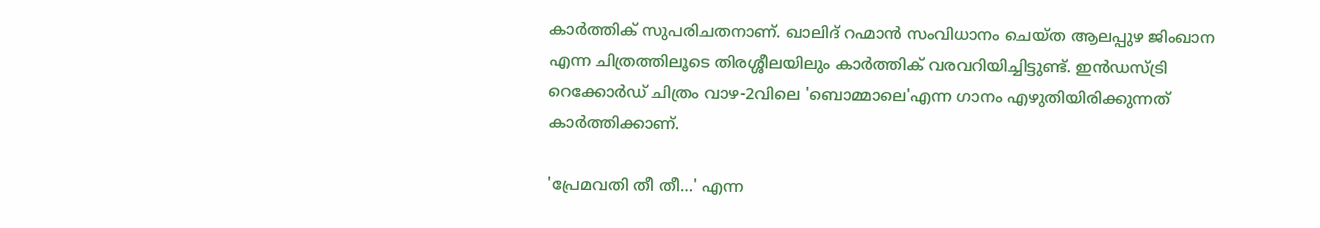കാർത്തിക് സുപരിചതനാണ്. ഖാലിദ് റഹ്മാൻ സംവിധാനം ചെയ്ത ആലപ്പുഴ ജിംഖാന എന്ന ചിത്രത്തിലൂടെ തിരശ്ശീലയിലും കാർത്തിക് വരവറിയിച്ചിട്ടുണ്ട്. ഇൻഡസ്ട്രി റെക്കോർഡ് ചിത്രം വാഴ-2വിലെ 'ബൊമ്മാലെ'എന്ന ഗാനം എഴുതിയിരിക്കുന്നത് കാർത്തിക്കാണ്.

'പ്രേമവതി തീ തീ…' എന്ന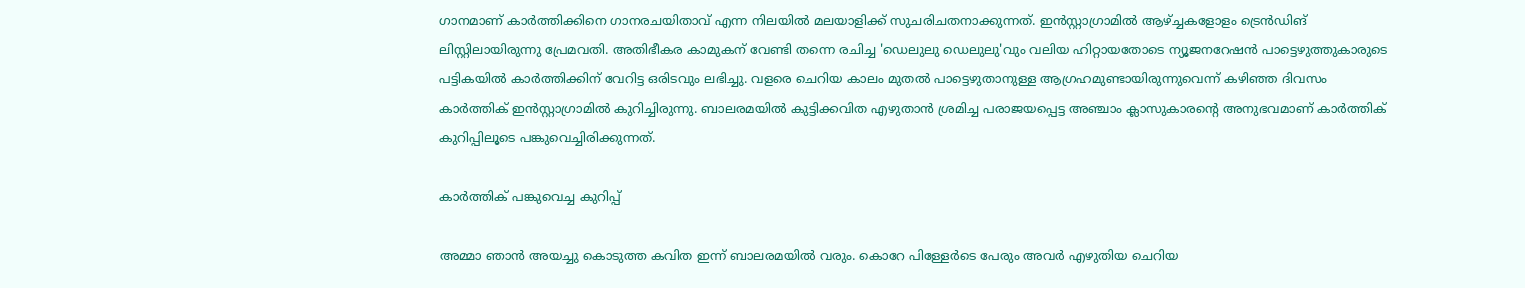ഗാനമാണ് കാർത്തിക്കിനെ ഗാനരചയിതാവ് എന്ന നിലയിൽ മലയാളിക്ക് സുചരിചതനാക്കുന്നത്. ഇൻസ്റ്റാഗ്രാമിൽ ആഴ്ച്ചകളോളം ട്രെൻഡിങ് ലിസ്റ്റിലായിരുന്നു പ്രേമവതി. അതിഭീകര കാമുകന് വേണ്ടി തന്നെ രചിച്ച 'ഡെലുലു ഡെലുലു'വും വലിയ ഹിറ്റായതോടെ ന്യൂജനറേഷൻ പാട്ടെഴുത്തുകാരുടെ പട്ടികയിൽ കാർത്തിക്കിന് വേറിട്ട ഒരിടവും ലഭിച്ചു. വളരെ ചെറിയ കാലം മുതൽ പാട്ടെഴുതാനുള്ള ആഗ്രഹമുണ്ടായിരുന്നുവെന്ന് കഴിഞ്ഞ ദിവസം കാർത്തിക് ഇൻസ്റ്റാഗ്രാമിൽ കുറിച്ചിരുന്നു. ബാലരമയിൽ കുട്ടിക്കവിത എഴുതാൻ ശ്രമിച്ച പരാജയപ്പെട്ട അഞ്ചാം ക്ലാസുകാരന്റെ അനുഭവമാണ് കാർത്തിക് കുറിപ്പിലൂടെ പങ്കുവെച്ചിരിക്കുന്നത്.

കാർത്തിക് പങ്കുവെച്ച കുറിപ്പ്

അമ്മാ ഞാൻ അയച്ചു കൊടുത്ത കവിത ഇന്ന് ബാലരമയിൽ വരും. കൊറേ പിള്ളേർടെ പേരും അവർ എഴുതിയ ചെറിയ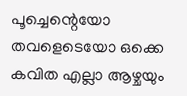പൂച്ചെന്റെയോ തവളെടെയോ ഒക്കെ കവിത എല്ലാ ആഴ്ചയും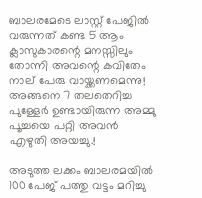ബാലരമേടെ ലാസ്റ്റ് പേജിൽ വരുന്നത് കണ്ട 5 ആം ക്ലാസുകാരന്റെ മനസ്സിലും തോന്നി അവന്റെ കവിതേം നാല് പേരു വായ്ക്കണമെന്നു! അങ്ങനെ 7 തലതെറിച്ച പുള്ളേർ ഉണ്ടായിരുന്ന അമ്മു പൂച്ചയെ പറ്റി അവൻ എഴുതി അയച്ചു.!

അടുത്ത ലക്കം ബാലരമയിൽ 100 പേജ് പത്തു വട്ടം മറിച്ചു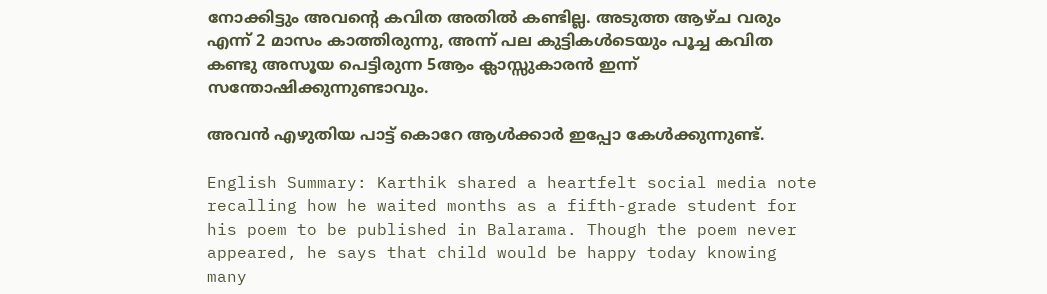നോക്കിട്ടും അവന്റെ കവിത അതിൽ കണ്ടില്ല. അടുത്ത ആഴ്ച വരും എന്ന് 2 മാസം കാത്തിരുന്നു, അന്ന് പല കുട്ടികൾടെയും പൂച്ച കവിത കണ്ടു അസൂയ പെട്ടിരുന്ന 5ആം ക്ലാസ്സുകാരൻ ഇന്ന് സന്തോഷിക്കുന്നുണ്ടാവും.

അവൻ എഴുതിയ പാട്ട് കൊറേ ആൾക്കാർ ഇപ്പോ കേൾക്കുന്നുണ്ട്.

English Summary: Karthik shared a heartfelt social media note recalling how he waited months as a fifth-grade student for his poem to be published in Balarama. Though the poem never appeared, he says that child would be happy today knowing many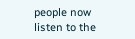people now listen to the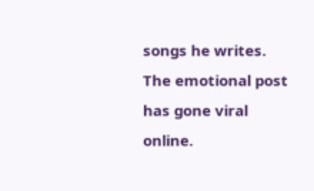songs he writes. The emotional post has gone viral online.